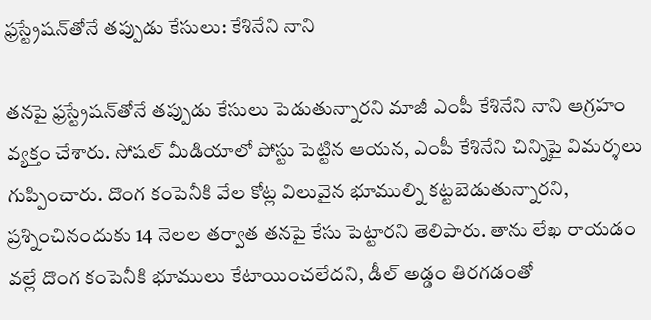ఫ్రస్ట్రేషన్‌తోనే తప్పుడు కేసులు: కేశినేని నాని

తనపై ఫ్రస్ట్రేషన్‌తోనే తప్పుడు కేసులు పెడుతున్నారని మాజీ ఎంపీ కేశినేని నాని ఆగ్రహం వ్యక్తం చేశారు. సోషల్‌ మీడియాలో పోస్టు పెట్టిన ఆయన, ఎంపీ కేశినేని చిన్నిపై విమర్శలు గుప్పించారు. దొంగ కంపెనీకి వేల కోట్ల విలువైన భూముల్ని కట్టబెడుతున్నారని, ప్రశ్నించినందుకు 14 నెలల తర్వాత తనపై కేసు పెట్టారని తెలిపారు. తాను లేఖ రాయడం వల్లే దొంగ కంపెనీకి భూములు కేటాయించలేదని, డీల్ అడ్డం తిరగడంతో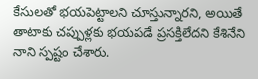కేసులతో భయపెట్టాలని చూస్తున్నారని, అయితే తాటాకు చప్పుళ్లకు భయపడే ప్రసక్తిలేదని కేశినేని నాని స్పష్టం చేశారు.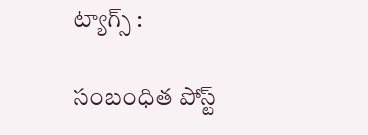ట్యాగ్స్ :

సంబంధిత పోస్ట్